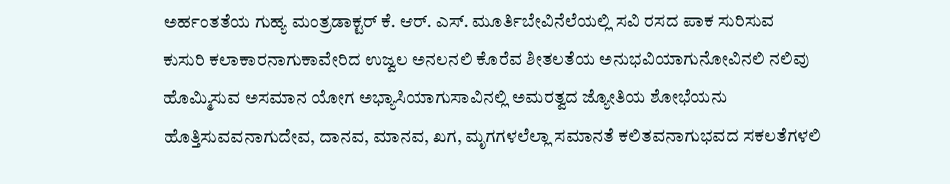ಅರ್ಹಂತತೆಯ ಗುಹ್ಯ ಮಂತ್ರಡಾಕ್ಟರ್ ಕೆ. ಆರ್. ಎಸ್. ಮೂರ್ತಿಬೇವಿನೆಲೆಯಲ್ಲಿ ಸವಿ ರಸದ ಪಾಕ ಸುರಿಸುವ ಕುಸುರಿ ಕಲಾಕಾರನಾಗುಕಾವೇರಿದ ಉಜ್ವಲ ಅನಲನಲಿ ಕೊರೆವ ಶೀತಲತೆಯ ಅನುಭವಿಯಾಗುನೋವಿನಲಿ ನಲಿವು ಹೊಮ್ಮಿಸುವ ಅಸಮಾನ ಯೋಗ ಅಭ್ಯಾಸಿಯಾಗುಸಾವಿನಲ್ಲಿ ಅಮರತ್ವದ ಜ್ಯೋತಿಯ ಶೋಭೆಯನು ಹೊತ್ತಿಸುವವನಾಗುದೇವ, ದಾನವ, ಮಾನವ, ಖಗ, ಮೃಗಗಳಲೆಲ್ಲಾ ಸಮಾನತೆ ಕಲಿತವನಾಗುಭವದ ಸಕಲತೆಗಳಲಿ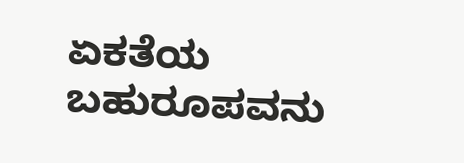ಏಕತೆಯ ಬಹುರೂಪವನು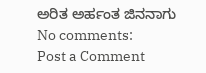ಅರಿತ ಅರ್ಹಂತ ಜಿನನಾಗು
No comments:
Post a Comment